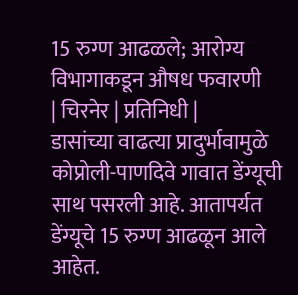15 रुग्ण आढळले; आरोग्य विभागाकडून औषध फवारणी
| चिरनेर | प्रतिनिधी |
डासांच्या वाढत्या प्रादुर्भावामुळे कोप्रोली-पाणदिवे गावात डेंग्यूची साथ पसरली आहे. आतापर्यत डेंग्यूचे 15 रुग्ण आढळून आले आहेत.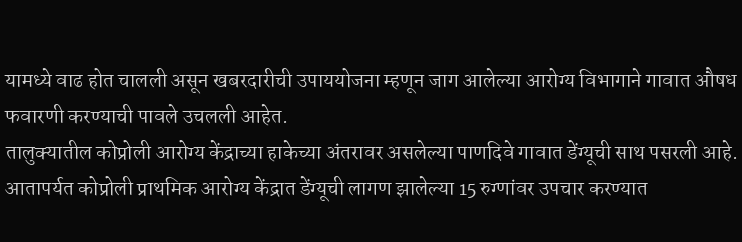यामध्ये वाढ होत चालली असून खबरदारीची उपाययोजना म्हणून जाग आलेल्या आरोग्य विभागाने गावात औषध फवारणी करण्याची पावले उचलली आहेत.
तालुक्यातील कोप्रोली आरोग्य केंद्राच्या हाकेच्या अंतरावर असलेल्या पाणदिवे गावात डेंग्यूची साथ पसरली आहे. आतापर्यत कोप्रोली प्राथमिक आरोग्य केंद्रात डेंग्यूची लागण झालेल्या 15 रुग्णांवर उपचार करण्यात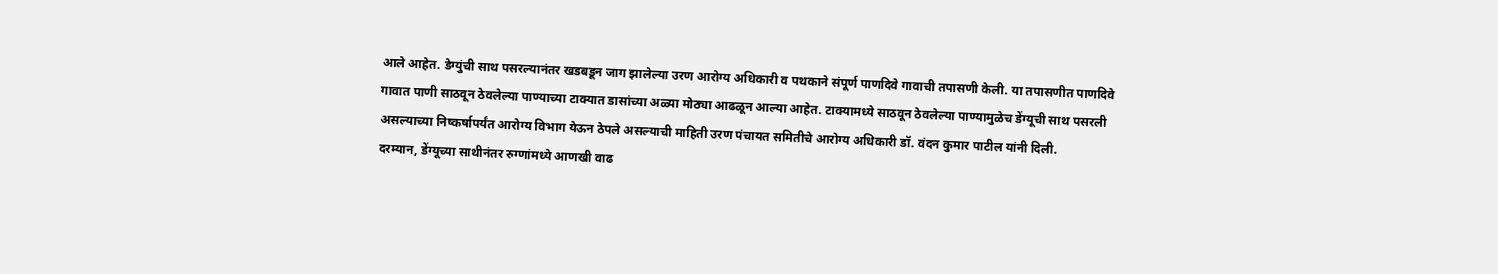आले आहेत. डेग्युंची साथ पसरल्यानंतर खडबडून जाग झालेल्या उरण आरोग्य अधिकारी व पथकाने संपूर्ण पाणदिवे गावाची तपासणी केली. या तपासणीत पाणदिवे गावात पाणी साठवून ठेवलेल्या पाण्याच्या टाक्यात डासांच्या अळ्या मोठ्या आढळून आल्या आहेत. टाक्यामध्ये साठवून ठेवलेल्या पाण्यामुळेच डेंग्यूची साथ पसरली असल्याच्या निष्कर्षापर्यंत आरोग्य विभाग येऊन ठेपले असल्याची माहिती उरण पंचायत समितीचे आरोग्य अधिकारी डॉ. वंदन कुमार पाटील यांनी दिली.
दरम्यान, डेंग्यूच्या साथीनंतर रुग्णांमध्ये आणखी वाढ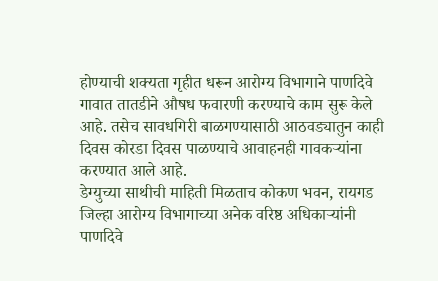होण्याची शक्यता गृहीत धरून आरोग्य विभागाने पाणदिवे गावात तातडीने औषध फवारणी करण्याचे काम सुरू केले आहे. तसेच सावधगिरी बाळगण्यासाठी आठवड्यातुन काही दिवस कोरडा दिवस पाळण्याचे आवाहनही गावकऱ्यांना करण्यात आले आहे.
डेग्युच्या साथीची माहिती मिळताच कोकण भवन, रायगड जिल्हा आरोग्य विभागाच्या अनेक वरिष्ठ अधिकाऱ्यांनी पाणदिवे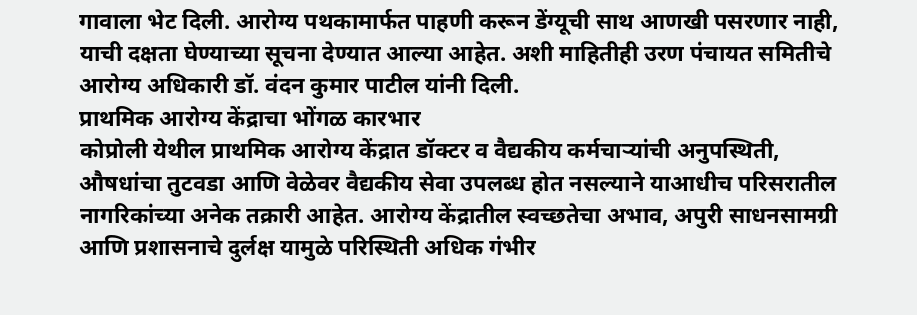गावाला भेट दिली. आरोग्य पथकामार्फत पाहणी करून डेंग्यूची साथ आणखी पसरणार नाही, याची दक्षता घेण्याच्या सूचना देण्यात आल्या आहेत. अशी माहितीही उरण पंचायत समितीचे आरोग्य अधिकारी डॉ. वंदन कुमार पाटील यांनी दिली.
प्राथमिक आरोग्य केंद्राचा भोंगळ कारभार
कोप्रोली येथील प्राथमिक आरोग्य केंद्रात डॉक्टर व वैद्यकीय कर्मचाऱ्यांची अनुपस्थिती, औषधांचा तुटवडा आणि वेळेवर वैद्यकीय सेवा उपलब्ध होत नसल्याने याआधीच परिसरातील नागरिकांच्या अनेक तक्रारी आहेत. आरोग्य केंद्रातील स्वच्छतेचा अभाव, अपुरी साधनसामग्री आणि प्रशासनाचे दुर्लक्ष यामुळे परिस्थिती अधिक गंभीर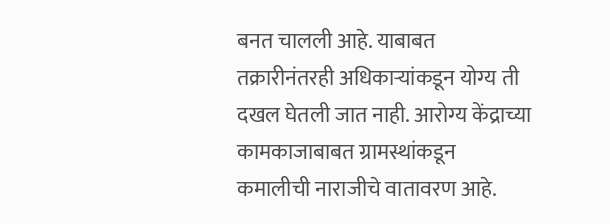बनत चालली आहे. याबाबत तक्रारीनंतरही अधिकाऱ्यांकडून योग्य ती दखल घेतली जात नाही. आरोग्य केंद्राच्या कामकाजाबाबत ग्रामस्थांकडून कमालीची नाराजीचे वातावरण आहे.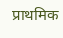प्राथमिक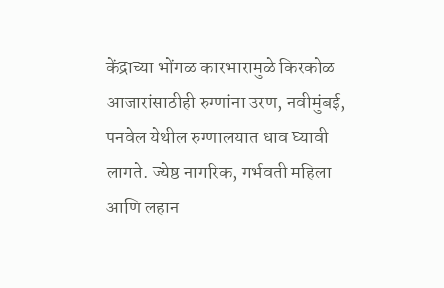केंद्राच्या भोंगळ कारभारामुळे किरकोळ आजारांसाठीही रुग्णांना उरण, नवीमुंबई, पनवेल येथील रुग्णालयात धाव घ्यावी लागते. ज्येष्ठ नागरिक, गर्भवती महिला आणि लहान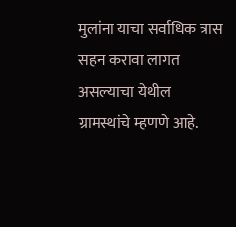मुलांना याचा सर्वाधिक त्रास सहन करावा लागत असल्याचा येथील ग्रामस्थांचे म्हणणे आहे.